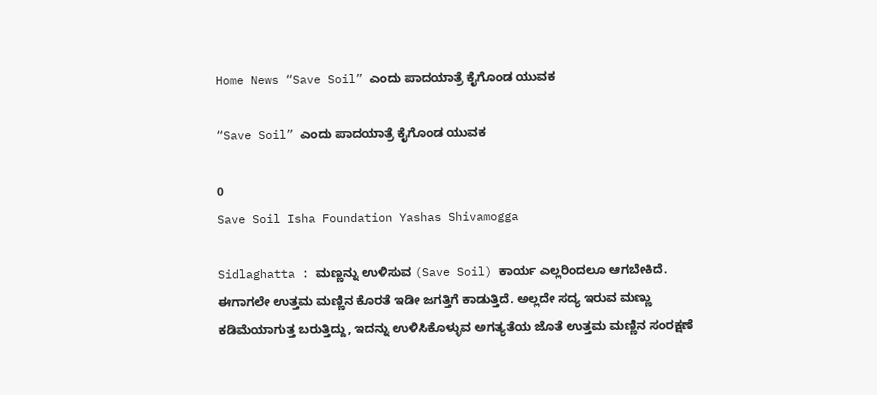Home News “Save Soil” ಎಂದು ಪಾದಯಾತ್ರೆ ಕೈಗೊಂಡ ಯುವಕ

“Save Soil” ಎಂದು ಪಾದಯಾತ್ರೆ ಕೈಗೊಂಡ ಯುವಕ

0
Save Soil Isha Foundation Yashas Shivamogga

Sidlaghatta : ಮಣ್ಣನ್ನು ಉಳಿಸುವ (Save Soil) ಕಾರ್ಯ ಎಲ್ಲರಿಂದಲೂ ಆಗಬೇಕಿದೆ. ಈಗಾಗಲೇ ಉತ್ತಮ ಮಣ್ಣಿನ ಕೊರತೆ ಇಡೀ ಜಗತ್ತಿಗೆ ಕಾಡುತ್ತಿದೆ. ಅಲ್ಲದೇ ಸದ್ಯ ಇರುವ ಮಣ್ಣು ಕಡಿಮೆಯಾಗುತ್ತ ಬರುತ್ತಿದ್ದು, ಇದನ್ನು ಉಳಿಸಿಕೊಳ್ಳುವ ಅಗತ್ಯತೆಯ ಜೊತೆ ಉತ್ತಮ ಮಣ್ಣಿನ ಸಂರಕ್ಷಣೆ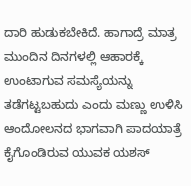ದಾರಿ ಹುಡುಕಬೇಕಿದೆ. ಹಾಗಾದ್ರೆ ಮಾತ್ರ ಮುಂದಿನ ದಿನಗಳಲ್ಲಿ ಆಹಾರಕ್ಕೆ ಉಂಟಾಗುವ ಸಮಸ್ಯೆಯನ್ನು ತಡೆಗಟ್ಟಬಹುದು ಎಂದು ಮಣ್ಣು ಉಳಿಸಿ ಆಂದೋಲನದ ಭಾಗವಾಗಿ ಪಾದಯಾತ್ರೆ ಕೈಗೊಂಡಿರುವ ಯುವಕ ಯಶಸ್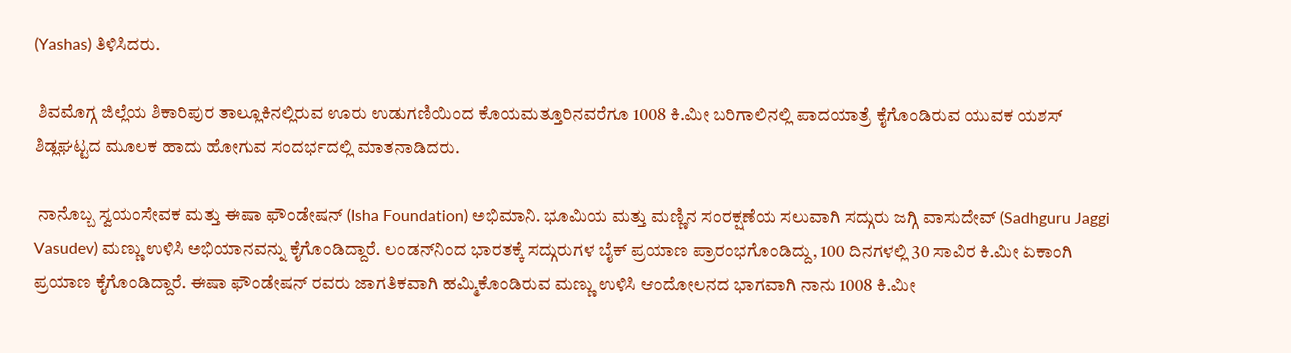(Yashas) ತಿಳಿಸಿದರು.

 ಶಿವಮೊಗ್ಗ ಜಿಲ್ಲೆಯ ಶಿಕಾರಿಪುರ ತಾಲ್ಲೂಕಿನಲ್ಲಿರುವ ಊರು ಉಡುಗಣಿಯಿಂದ ಕೊಯಮತ್ತೂರಿನವರೆಗೂ 1008 ಕಿ.ಮೀ ಬರಿಗಾಲಿನಲ್ಲಿ ಪಾದಯಾತ್ರೆ ಕೈಗೊಂಡಿರುವ ಯುವಕ ಯಶಸ್ ಶಿಡ್ಲಘಟ್ಟದ ಮೂಲಕ ಹಾದು ಹೋಗುವ ಸಂದರ್ಭದಲ್ಲಿ ಮಾತನಾಡಿದರು.

 ನಾನೊಬ್ಬ ಸ್ವಯಂಸೇವಕ ಮತ್ತು ಈಷಾ ಫೌಂಡೇಷನ್ (Isha Foundation) ಅಭಿಮಾನಿ. ಭೂಮಿಯ ಮತ್ತು ಮಣ್ಣಿನ ಸಂರಕ್ಷಣೆಯ ಸಲುವಾಗಿ ಸದ್ಗುರು ಜಗ್ಗಿ ವಾಸುದೇವ್ (Sadhguru Jaggi Vasudev) ಮಣ್ಣು ಉಳಿಸಿ ಅಭಿಯಾನವನ್ನು ಕೈಗೊಂಡಿದ್ದಾರೆ. ಲಂಡನ್‌ನಿಂದ ಭಾರತಕ್ಕೆ ಸದ್ಗುರುಗಳ ಬೈಕ್ ಪ್ರಯಾಣ ಪ್ರಾರಂಭಗೊಂಡಿದ್ದು, 100 ದಿನಗಳಲ್ಲಿ 30 ಸಾವಿರ ಕಿ.ಮೀ ಏಕಾಂಗಿ ಪ್ರಯಾಣ ಕೈಗೊಂಡಿದ್ದಾರೆ. ಈಷಾ ಫೌಂಡೇಷನ್ ರವರು ಜಾಗತಿಕವಾಗಿ ಹಮ್ಮಿಕೊಂಡಿರುವ ಮಣ್ಣು ಉಳಿಸಿ ಆಂದೋಲನದ ಭಾಗವಾಗಿ ನಾನು 1008 ಕಿ.ಮೀ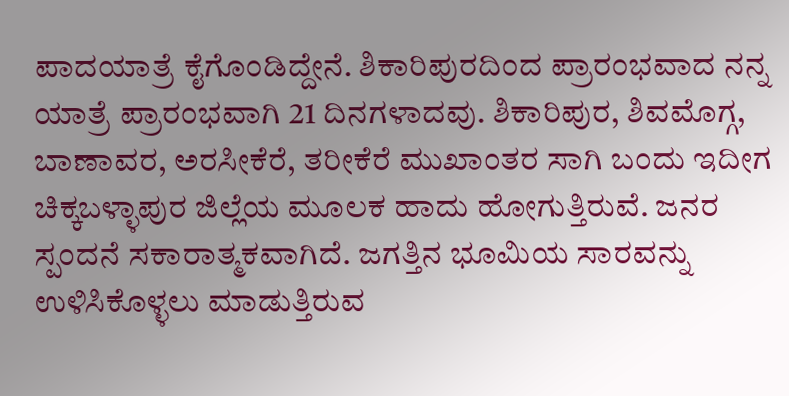ಪಾದಯಾತ್ರೆ ಕೈಗೊಂಡಿದ್ದೇನೆ. ಶಿಕಾರಿಪುರದಿಂದ ಪ್ರಾರಂಭವಾದ ನನ್ನ ಯಾತ್ರೆ ಪ್ರಾರಂಭವಾಗಿ 21 ದಿನಗಳಾದವು. ಶಿಕಾರಿಪುರ, ಶಿವಮೊಗ್ಗ, ಬಾಣಾವರ, ಅರಸೀಕೆರೆ, ತರೀಕೆರೆ ಮುಖಾಂತರ ಸಾಗಿ ಬಂದು ಇದೀಗ ಚಿಕ್ಕಬಳ್ಳಾಪುರ ಜಿಲ್ಲೆಯ ಮೂಲಕ ಹಾದು ಹೋಗುತ್ತಿರುವೆ. ಜನರ ಸ್ಪಂದನೆ ಸಕಾರಾತ್ಮಕವಾಗಿದೆ. ಜಗತ್ತಿನ ಭೂಮಿಯ ಸಾರವನ್ನು ಉಳಿಸಿಕೊಳ್ಳಲು ಮಾಡುತ್ತಿರುವ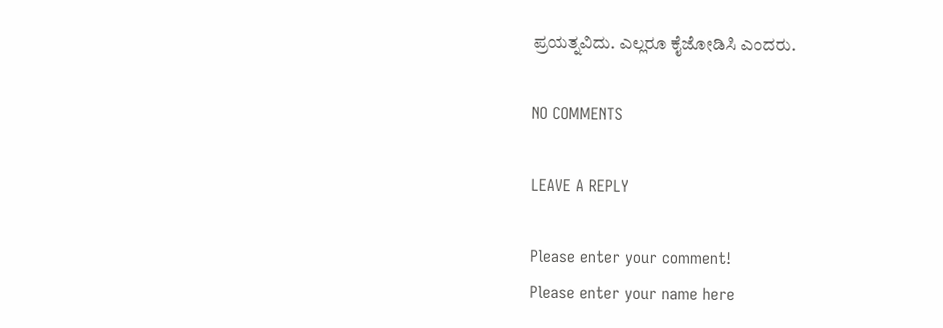ಪ್ರಯತ್ನವಿದು. ಎಲ್ಲರೂ ಕೈಜೋಡಿಸಿ ಎಂದರು.

NO COMMENTS

LEAVE A REPLY

Please enter your comment!
Please enter your name here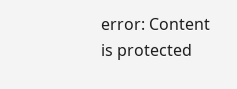error: Content is protected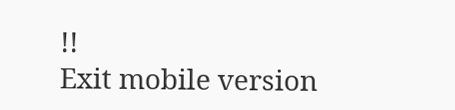!!
Exit mobile version